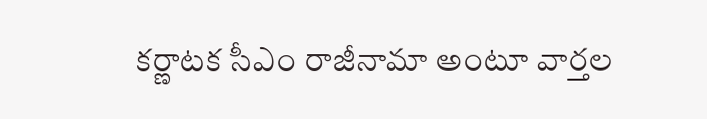కర్ణాటక సీఎం రాజీనామా అంటూ వార్తల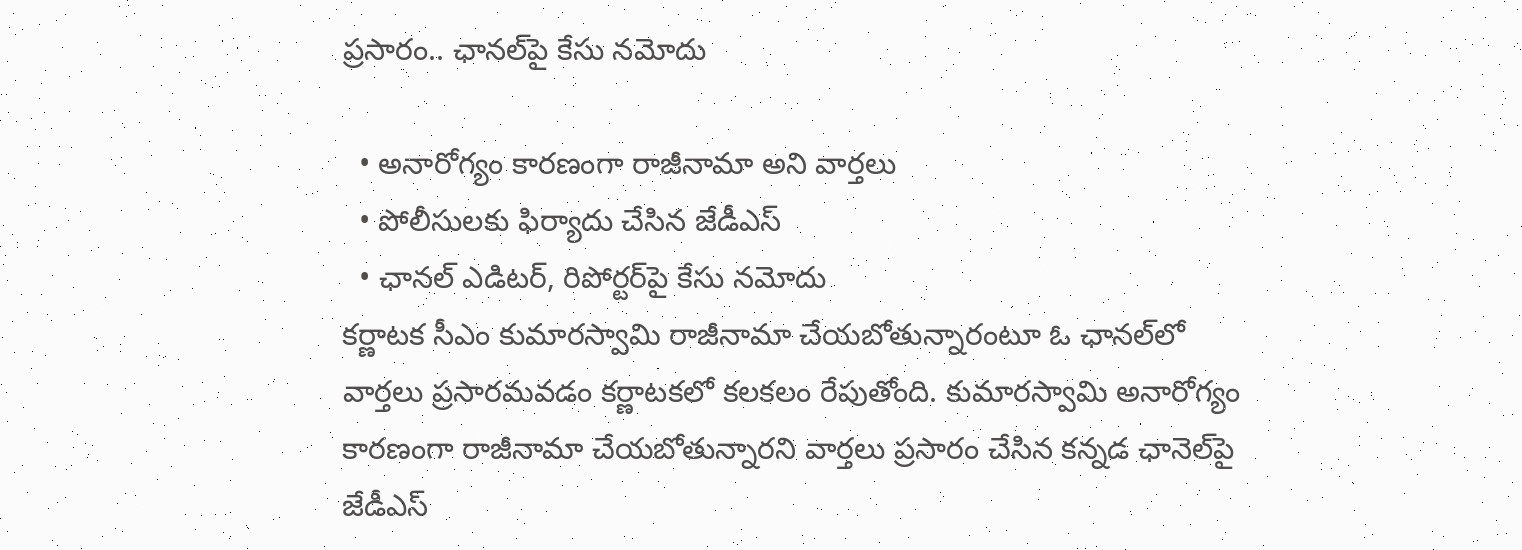ప్రసారం.. ఛానల్‌పై కేసు నమోదు

  • అనారోగ్యం కారణంగా రాజీనామా అని వార్తలు
  • పోలీసులకు ఫిర్యాదు చేసిన జేడీఎస్
  • ఛానల్ ఎడిటర్, రిపోర్టర్‌పై కేసు నమోదు
కర్ణాటక సీఎం కుమారస్వామి రాజీనామా చేయబోతున్నారంటూ ఓ ఛానల్‌లో వార్తలు ప్రసారమవడం కర్ణాటకలో కలకలం రేపుతోంది. కుమారస్వామి అనారోగ్యం కారణంగా రాజీనామా చేయబోతున్నారని వార్తలు ప్రసారం చేసిన కన్నడ ఛానెల్‌పై జేడీఎస్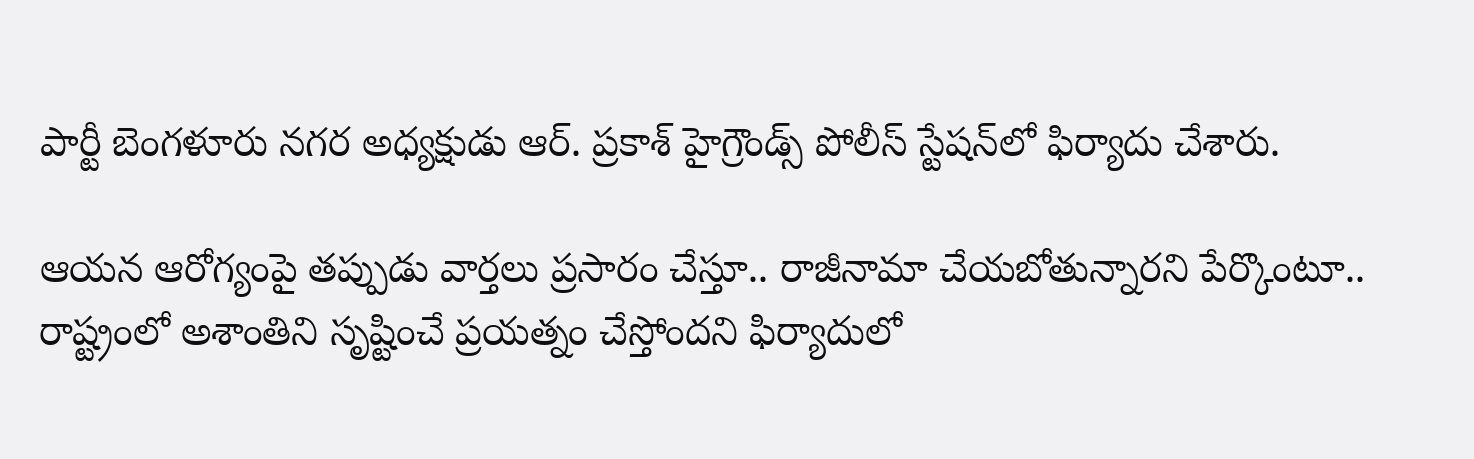పార్టీ బెంగళూరు నగర అధ్యక్షుడు ఆర్. ప్రకాశ్ హైగ్రౌండ్స్ పోలీస్ స్టేషన్‌లో ఫిర్యాదు చేశారు.

ఆయన ఆరోగ్యంపై తప్పుడు వార్తలు ప్రసారం చేస్తూ.. రాజీనామా చేయబోతున్నారని పేర్కొంటూ.. రాష్ట్రంలో అశాంతిని సృష్టించే ప్రయత్నం చేస్తోందని ఫిర్యాదులో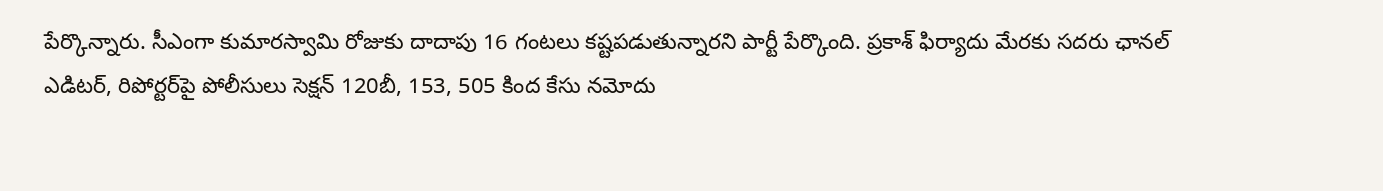పేర్కొన్నారు. సీఎంగా కుమారస్వామి రోజుకు దాదాపు 16 గంటలు కష్టపడుతున్నారని పార్టీ పేర్కొంది. ప్రకాశ్ ఫిర్యాదు మేరకు సదరు ఛానల్‌ ఎడిటర్, రిపోర్టర్‌పై పోలీసులు సెక్షన్ 120బీ, 153, 505 కింద కేసు నమోదు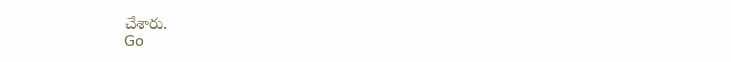చేశారు.
Go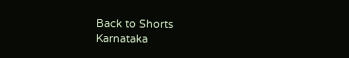Back to Shorts
Karnataka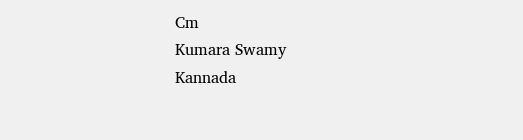Cm
Kumara Swamy
Kannada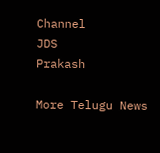Channel
JDS
Prakash

More Telugu News